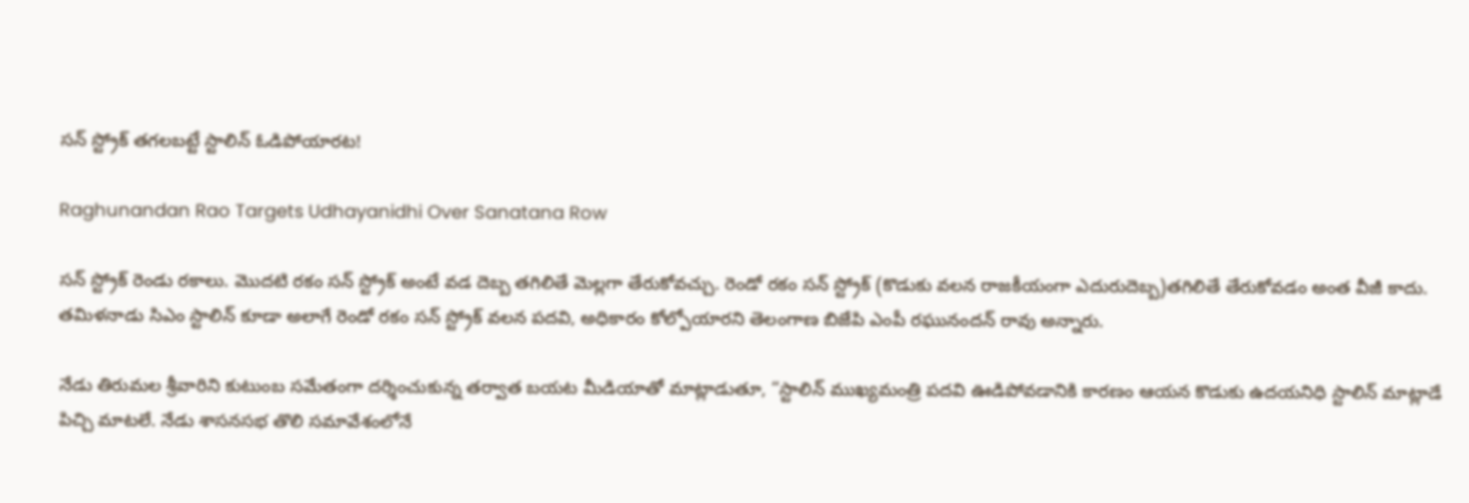సన్ స్ట్రోక్ తగలబట్టే స్టాలిన్‌ ఓడిపోయారట!

Raghunandan Rao Targets Udhayanidhi Over Sanatana Row

సన్ స్ట్రోక్ రెండు రకాలు. మొదటి రకం సన్ స్ట్రోక్ అంటే వడ దెబ్బ తగిలితే మెల్లగా తేరుకోవచ్చు. రెండో రకం సన్ స్ట్రోక్ (కొడుకు వలన రాజకీయంగా ఎదురుదెబ్బ)తగిలితే తేరుకోవడం అంత వీజీ కాదు. తమిళనాడు సిఎం స్టాలిన్ కూడా అలాగే రెండో రకం సన్ స్ట్రోక్‌ వలన పదవి, అధికారం కోల్పోయారని తెలంగాణ బిజేపి ఎంపీ రఘునందన్ రావు అన్నారు.

నేడు తిరుమల శ్రీవారిని కుటుంబ సమేతంగా దర్శించుకున్న తర్వాత బయట మీడియాతో మాట్లాడుతూ, “స్టాలిన్ ముఖ్యమంత్రి పదవి ఊడిపోవడానికి కారణం ఆయన కొడుకు ఉదయనిధి స్టాలిన్ మాట్లాడే పిచ్చి మాటలే. నేడు శాసనసభ తొలి సమావేశంలోనే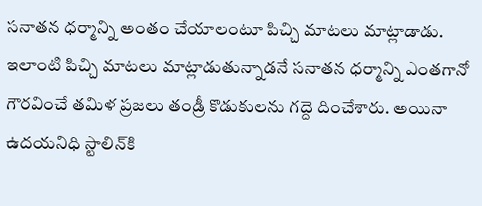సనాతన ధర్మాన్ని అంతం చేయాలంటూ పిచ్చి మాటలు మాట్లాడాడు. ఇలాంటి పిచ్చి మాటలు మాట్లాడుతున్నాడనే సనాతన ధర్మాన్ని ఎంతగానో గౌరవించే తమిళ ప్రజలు తండ్రీ కొడుకులను గద్దె దించేశారు. అయినా ఉదయనిధి స్టాలిన్‌కి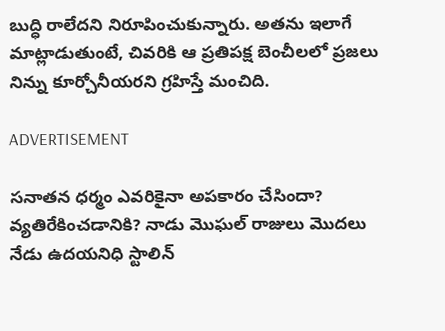బుద్ధి రాలేదని నిరూపించుకున్నారు. అతను ఇలాగే మాట్లాడుతుంటే, చివరికి ఆ ప్రతిపక్ష బెంచీలలో ప్రజలు నిన్ను కూర్చోనీయరని గ్రహిస్తే మంచిది.

ADVERTISEMENT

సనాతన ధర్మం ఎవరికైనా అపకారం చేసిందా? వ్యతిరేకించడానికి? నాడు మొఘల్ రాజులు మొదలు నేడు ఉదయనిధి స్టాలిన్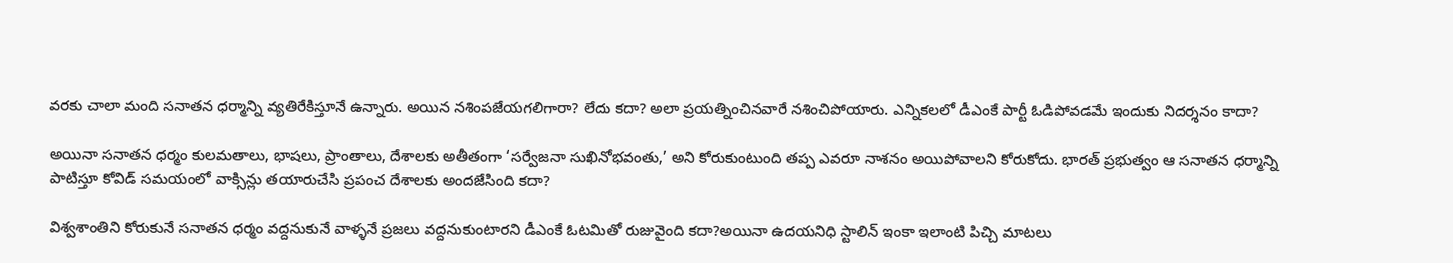వరకు చాలా మంది సనాతన ధర్మాన్ని వ్యతిరేకిస్తూనే ఉన్నారు. అయిన నశింపజేయగలిగారా? లేదు కదా? అలా ప్రయత్నించినవారే నశించిపోయారు. ఎన్నికలలో డీఎంకే పార్టీ ఓడిపోవడమే ఇందుకు నిదర్శనం కాదా?

అయినా సనాతన ధర్మం కులమతాలు, భాషలు, ప్రాంతాలు, దేశాలకు అతీతంగా ‘సర్వేజనా సుఖినోభవంతు,’ అని కోరుకుంటుంది తప్ప ఎవరూ నాశనం అయిపోవాలని కోరుకోదు. భారత్‌ ప్రభుత్వం ఆ సనాతన ధర్మాన్ని పాటిస్తూ కోవిడ్ సమయంలో వాక్సిన్లు తయారుచేసి ప్రపంచ దేశాలకు అందజేసింది కదా?

విశ్వశాంతిని కోరుకునే సనాతన ధర్మం వద్దనుకునే వాళ్ళనే ప్రజలు వద్దనుకుంటారని డీఎంకే ఓటమితో రుజువైంది కదా?అయినా ఉదయనిధి స్టాలిన్ ఇంకా ఇలాంటి పిచ్చి మాటలు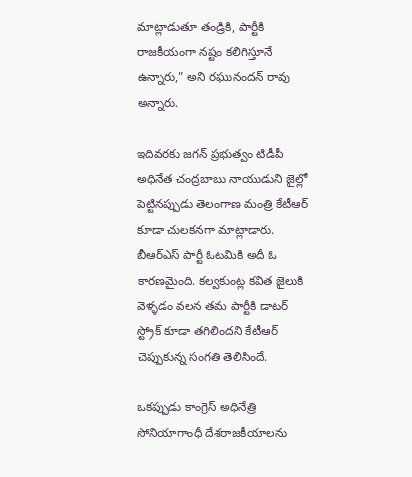మాట్లాడుతూ తండ్రికి, పార్టీకి రాజకీయంగా నష్టం కలిగిస్తూనే ఉన్నారు,” అని రఘునందన్ రావు అన్నారు.

ఇదివరకు జగన్‌ ప్రభుత్వం టిడీపీ అధినేత చంద్రబాబు నాయుడుని జైల్లో పెట్టినప్పుడు తెలంగాణ మంత్రి కేటీఆర్‌ కూడా చులకనగా మాట్లాడారు. బీఆర్ఎస్‌ పార్టీ ఓటమికి అదీ ఓ కారణమైంది. కల్వకుంట్ల కవిత జైలుకి వెళ్ళడం వలన తమ పార్టీకి డాటర్ స్ట్రోక్ కూడా తగిలిందని కేటీఆర్‌ చెప్పుకున్న సంగతి తెలిసిందే.

ఒకప్పుడు కాంగ్రెస్‌ అధినేత్రి సోనియాగాంధీ దేశరాజకీయాలను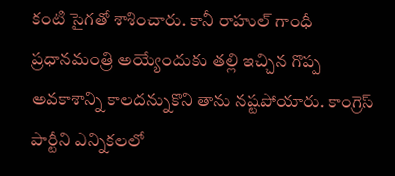కంటి సైగతో శాశించారు. కానీ రాహుల్ గాంధీ ప్రధానమంత్రి అయ్యేందుకు తల్లి ఇచ్చిన గొప్ప అవకాశాన్ని కాలదన్నుకొని తాను నష్టపోయారు. కాంగ్రెస్‌ పార్టీని ఎన్నికలలో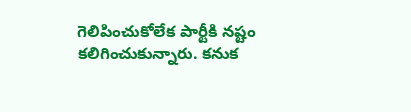గెలిపించుకోలేక పార్టీకి నష్టం కలిగించుకున్నారు. కనుక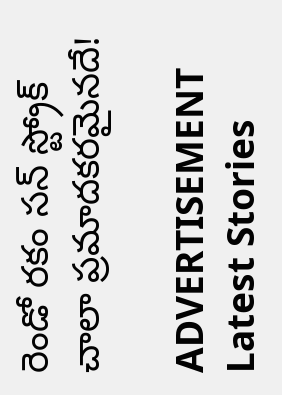రెండో రకం సన్ స్ట్రోక్ చాలా ప్రమాదకరమైనదే!

ADVERTISEMENT
Latest Stories